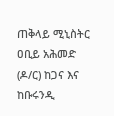ጠቅላይ ሚኒስትር ዐቢይ አሕመድ (ዶ/ር) ከጋና እና ከቡሩንዲ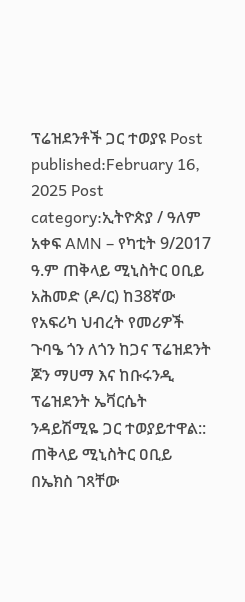ፕሬዝደንቶች ጋር ተወያዩ Post published:February 16, 2025 Post category:ኢትዮጵያ / ዓለም አቀፍ AMN – የካቲት 9/2017 ዓ.ም ጠቅላይ ሚኒስትር ዐቢይ አሕመድ (ዶ/ር) ከ38ኛው የአፍሪካ ህብረት የመሪዎች ጉባዔ ጎን ለጎን ከጋና ፕሬዝደንት ጆን ማሀማ እና ከቡሩንዲ ፕሬዝደንት ኤቫርሴት ንዳይሽሚዬ ጋር ተወያይተዋል:: ጠቅላይ ሚኒስትር ዐቢይ በኤክስ ገጻቸው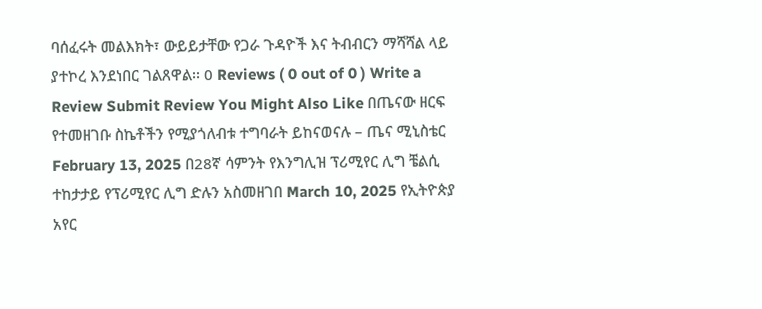ባሰፈሩት መልእክት፣ ውይይታቸው የጋራ ጉዳዮች እና ትብብርን ማሻሻል ላይ ያተኮረ እንደነበር ገልጸዋል፡፡ 0 Reviews ( 0 out of 0 ) Write a Review Submit Review You Might Also Like በጤናው ዘርፍ የተመዘገቡ ስኬቶችን የሚያጎለብቱ ተግባራት ይከናወናሉ – ጤና ሚኒስቴር February 13, 2025 በ28ኛ ሳምንት የእንግሊዝ ፕሪሚየር ሊግ ቼልሲ ተከታታይ የፕሪሚየር ሊግ ድሉን አስመዘገበ March 10, 2025 የኢትዮጵያ አየር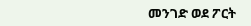መንገድ ወደ ፖርት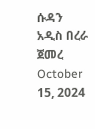ሱዳን አዲስ በረራ ጀመረ October 15, 2024